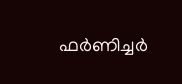ഫര്‍ണിച്ചര്‍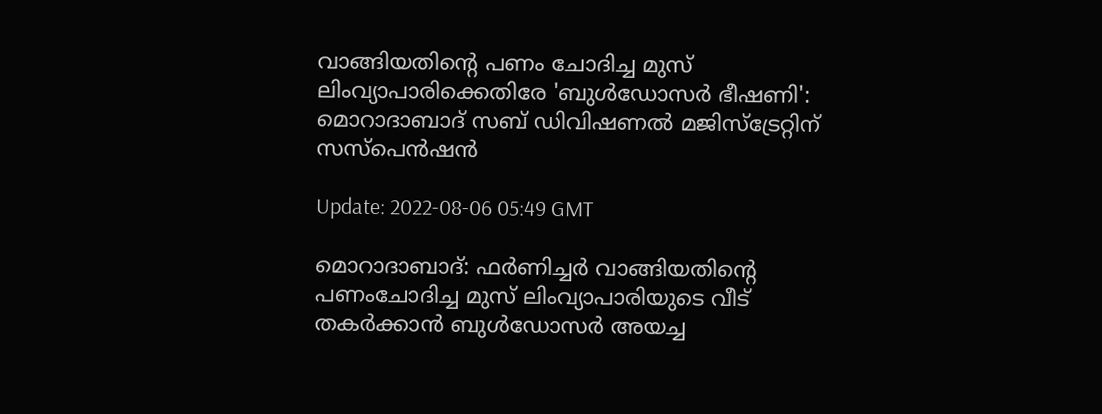വാങ്ങിയതിന്റെ പണം ചോദിച്ച മുസ് ലിംവ്യാപാരിക്കെതിരേ 'ബുള്‍ഡോസര്‍ ഭീഷണി': മൊറാദാബാദ് സബ് ഡിവിഷണല്‍ മജിസ്‌ട്രേറ്റിന് സസ്‌പെന്‍ഷന്‍

Update: 2022-08-06 05:49 GMT

മൊറാദാബാദ്: ഫര്‍ണിച്ചര്‍ വാങ്ങിയതിന്റെ പണംചോദിച്ച മുസ് ലിംവ്യാപാരിയുടെ വീട് തകര്‍ക്കാന്‍ ബുള്‍ഡോസര്‍ അയച്ച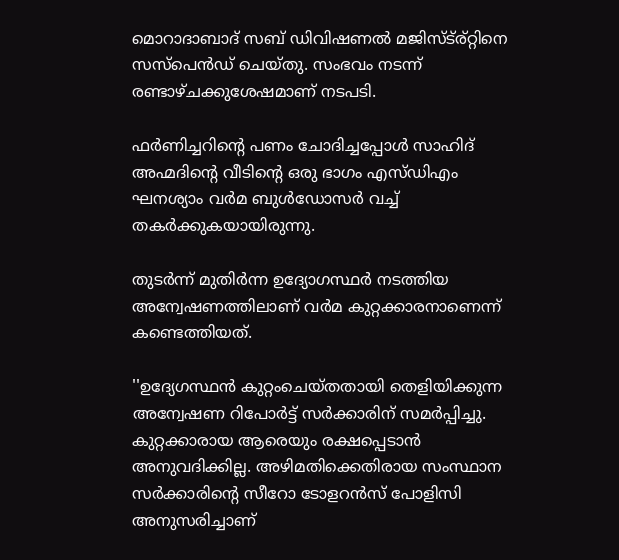മൊറാദാബാദ് സബ് ഡിവിഷണല്‍ മജിസ്ട്ര്റ്റിനെ സസ്‌പെന്‍ഡ് ചെയ്തു. സംഭവം നടന്ന് രണ്ടാഴ്ചക്കുശേഷമാണ് നടപടി.

ഫര്‍ണിച്ചറിന്റെ പണം ചോദിച്ചപ്പോള്‍ സാഹിദ് അഹ്മദിന്റെ വീടിന്റെ ഒരു ഭാഗം എസ്ഡിഎം ഘനശ്യാം വര്‍മ ബുള്‍ഡോസര്‍ വച്ച് തകര്‍ക്കുകയായിരുന്നു.

തുടര്‍ന്ന് മുതിര്‍ന്ന ഉദ്യോഗസ്ഥര്‍ നടത്തിയ അന്വേഷണത്തിലാണ് വര്‍മ കുറ്റക്കാരനാണെന്ന് കണ്ടെത്തിയത്.

''ഉദ്യേഗസ്ഥന്‍ കുറ്റംചെയ്തതായി തെളിയിക്കുന്ന അന്വേഷണ റിപോര്‍ട്ട് സര്‍ക്കാരിന് സമര്‍പ്പിച്ചു. കുറ്റക്കാരായ ആരെയും രക്ഷപ്പെടാന്‍ അനുവദിക്കില്ല. അഴിമതിക്കെതിരായ സംസ്ഥാന സര്‍ക്കാരിന്റെ സീറോ ടോളറന്‍സ് പോളിസി അനുസരിച്ചാണ്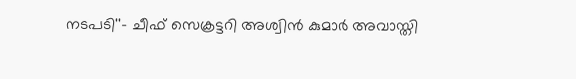നടപടി''- ചീഫ് സെക്രട്ടറി അശ്വിന്‍ കുമാര്‍ അവാസ്തി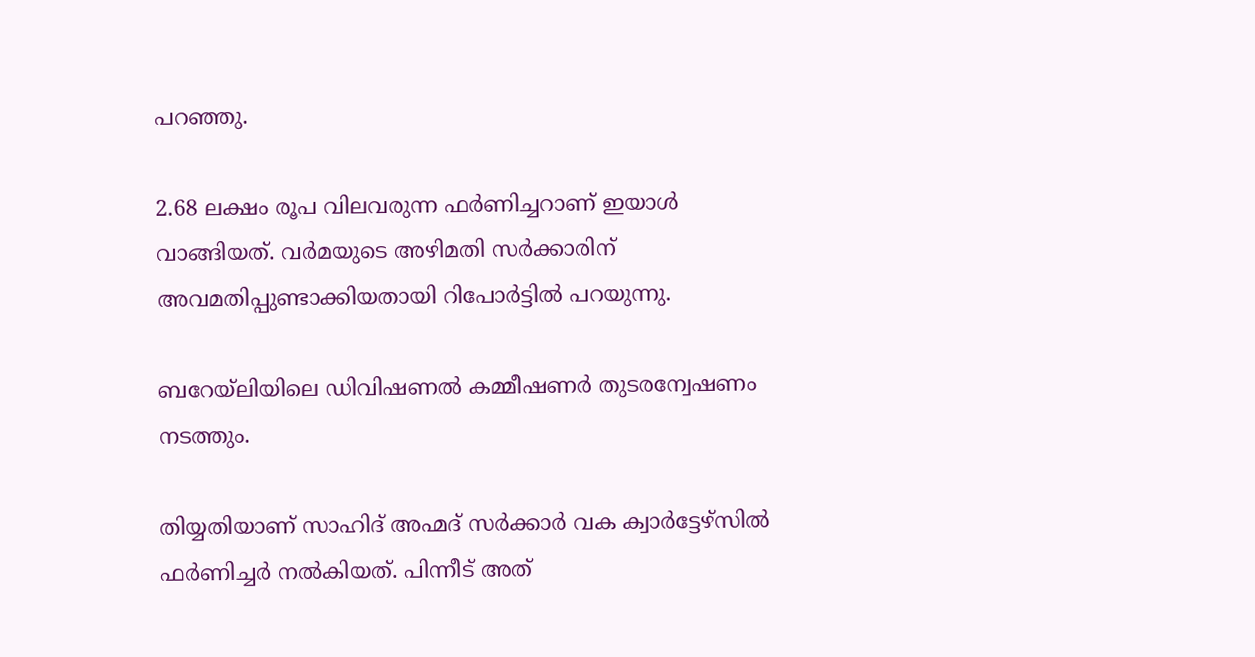പറഞ്ഞു.

2.68 ലക്ഷം രൂപ വിലവരുന്ന ഫര്‍ണിച്ചറാണ് ഇയാള്‍ വാങ്ങിയത്. വര്‍മയുടെ അഴിമതി സര്‍ക്കാരിന് അവമതിപ്പുണ്ടാക്കിയതായി റിപോര്‍ട്ടില്‍ പറയുന്നു.

ബറേയ്‌ലിയിലെ ഡിവിഷണല്‍ കമ്മീഷണര്‍ തുടരന്വേഷണം  നടത്തും.

തിയ്യതിയാണ് സാഹിദ് അഹ്മദ് സര്‍ക്കാര്‍ വക ക്വാര്‍ട്ടേഴ്‌സില്‍ ഫര്‍ണിച്ചര്‍ നല്‍കിയത്. പിന്നീട് അത്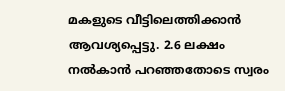മകളുടെ വീട്ടിലെത്തിക്കാന്‍ ആവശ്യപ്പെട്ടു. 2.6 ലക്ഷം നല്‍കാന്‍ പറഞ്ഞതോടെ സ്വരം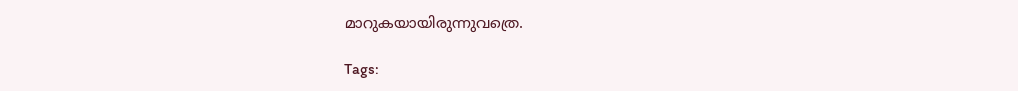മാറുകയായിരുന്നുവത്രെ.

Tags: